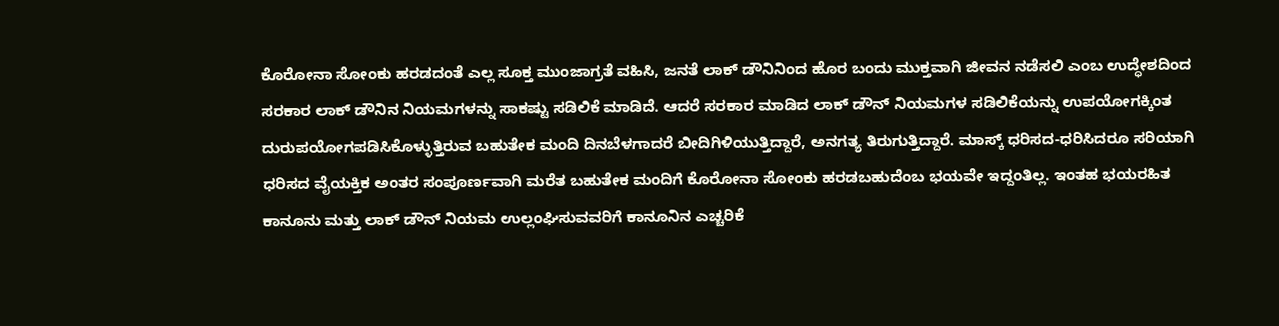ಕೊರೋನಾ ಸೋಂಕು ಹರಡದಂತೆ ಎಲ್ಲ ಸೂಕ್ತ ಮುಂಜಾಗ್ರತೆ ವಹಿಸಿ, ಜನತೆ ಲಾಕ್ ಡೌನಿನಿಂದ ಹೊರ ಬಂದು ಮುಕ್ತವಾಗಿ ಜೀವನ ನಡೆಸಲಿ ಎಂಬ ಉದ್ಧೇಶದಿಂದ ಸರಕಾರ ಲಾಕ್ ಡೌನಿನ ನಿಯಮಗಳನ್ನು ಸಾಕಷ್ಟು ಸಡಿಲಿಕೆ ಮಾಡಿದೆ. ಆದರೆ ಸರಕಾರ ಮಾಡಿದ ಲಾಕ್ ಡೌನ್ ನಿಯಮಗಳ ಸಡಿಲಿಕೆಯನ್ನು ಉಪಯೋಗಕ್ಕಿಂತ ದುರುಪಯೋಗಪಡಿಸಿಕೊಳ್ಳುತ್ತಿರುವ ಬಹುತೇಕ ಮಂದಿ ದಿನಬೆಳಗಾದರೆ ಬೀದಿಗಿಳಿಯುತ್ತಿದ್ದಾರೆ, ಅನಗತ್ಯ ತಿರುಗುತ್ತಿದ್ದಾರೆ. ಮಾಸ್ಕ್ ಧರಿಸದ-ಧರಿಸಿದರೂ ಸರಿಯಾಗಿ ಧರಿಸದ ವೈಯಕ್ತಿಕ ಅಂತರ ಸಂಪೂರ್ಣವಾಗಿ ಮರೆತ ಬಹುತೇಕ ಮಂದಿಗೆ ಕೊರೋನಾ ಸೋಂಕು ಹರಡಬಹುದೆಂಬ ಭಯವೇ ಇದ್ದಂತಿಲ್ಲ. ಇಂತಹ ಭಯರಹಿತ ಕಾನೂನು ಮತ್ತು ಲಾಕ್ ಡೌನ್ ನಿಯಮ ಉಲ್ಲಂಘಿಸುವವರಿಗೆ ಕಾನೂನಿನ ಎಚ್ಚರಿಕೆ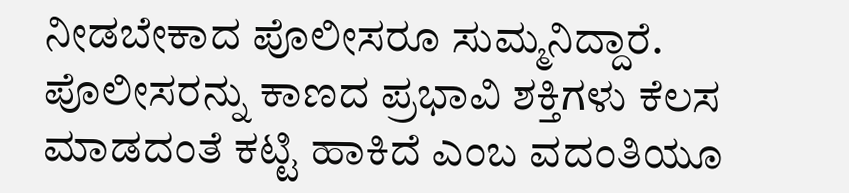ನೀಡಬೇಕಾದ ಪೊಲೀಸರೂ ಸುಮ್ಮನಿದ್ದಾರೆ. ಪೊಲೀಸರನ್ನು ಕಾಣದ ಪ್ರಭಾವಿ ಶಕ್ತಿಗಳು ಕೆಲಸ ಮಾಡದಂತೆ ಕಟ್ಟಿ ಹಾಕಿದೆ ಎಂಬ ವದಂತಿಯೂ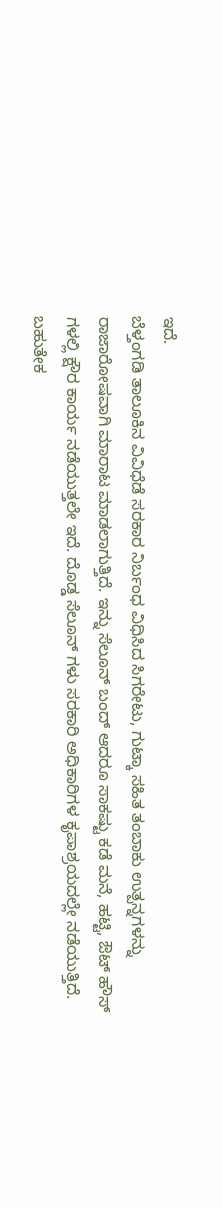ಇದೆ.
ಬೆಳ್ತಂಗಡಿ ತಾಲೂಕಿನ ವಿವಿಧೆಡೆ ಸರಕಾರ ನಿರ್ಬಂಧ ವಿಧಿಸಿದ ಸಿಗರೇಟು, ಗುಟ್ಕಾ ಸಹಿತ ತಂಬಾಕು ಉತ್ಪನ್ನಗಳನ್ನು ರಾಜಾರೋಷವಾಗಿ ಮಾರಾಟ ಮಾಡಲಾಗುತ್ತಿದೆ. ಇನ್ನು ಸೆಲೂನ್ ಬಂದ್ ಆದರೂ ಸಾಕಷ್ಟು ಕಡೆ ಮನೆ, ಹಟ್ಟಿ, ಔಟ್ ಹೌಸ್ ಗಳಲ್ಲಿ ಕ್ಷೌರ ಕಾರ್ಯ ನಡೆಯುತ್ತಲೇ ಇದೆ. ದೊಡ್ಡ ಸೆಲೂನ್ ಗಳು ಸರಕಾರಿ ಅಧಿಕಾರಿಗಳ ಕೃಪಾಶ್ರಯದಲ್ಲೇ ನಡೆಯುತ್ತಿದೆ. ಬಹುತೇಕ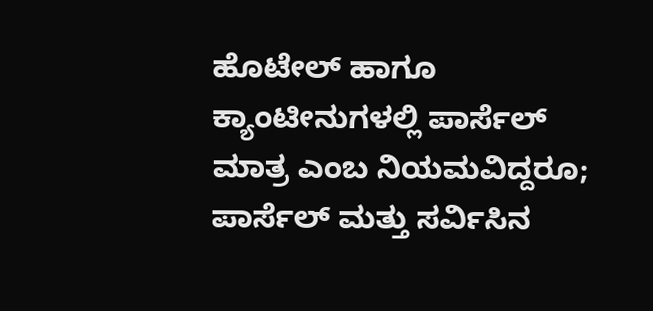ಹೊಟೇಲ್ ಹಾಗೂ ಕ್ಯಾಂಟೀನುಗಳಲ್ಲಿ ಪಾರ್ಸೆಲ್ ಮಾತ್ರ ಎಂಬ ನಿಯಮವಿದ್ದರೂ; ಪಾರ್ಸೆಲ್ ಮತ್ತು ಸರ್ವಿಸಿನ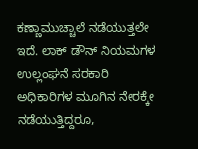ಕಣ್ಣಾಮುಚ್ಚಾಲೆ ನಡೆಯುತ್ತಲೇ ಇದೆ. ಲಾಕ್ ಡೌನ್ ನಿಯಮಗಳ ಉಲ್ಲಂಘನೆ ಸರಕಾರಿ ಅಧಿಕಾರಿಗಳ ಮೂಗಿನ ನೇರಕ್ಕೇ ನಡೆಯುತ್ತಿದ್ದರೂ,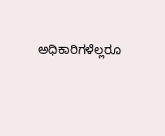ಅಧಿಕಾರಿಗಳೆಲ್ಲರೂ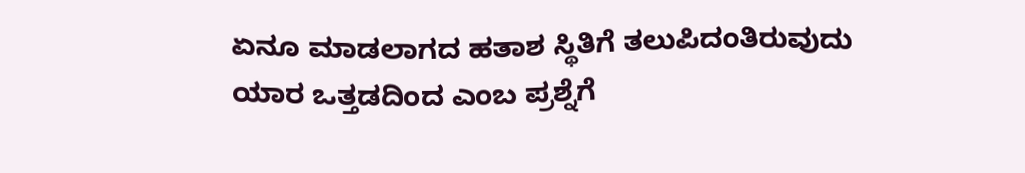ಏನೂ ಮಾಡಲಾಗದ ಹತಾಶ ಸ್ಥಿತಿಗೆ ತಲುಪಿದಂತಿರುವುದು ಯಾರ ಒತ್ತಡದಿಂದ ಎಂಬ ಪ್ರಶ್ನೆಗೆ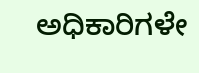ಅಧಿಕಾರಿಗಳೇ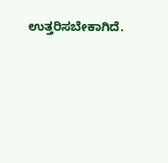ಉತ್ತರಿಸಬೇಕಾಗಿದೆ.